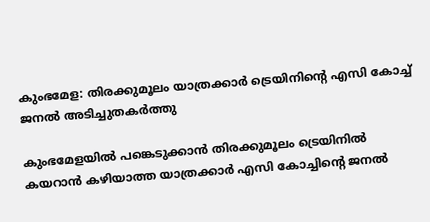കുംഭമേള: തിരക്കുമൂലം യാത്രക്കാർ ട്രെയിനിന്റെ എസി കോച്ച് ജനല്‍ അടിച്ചുതകര്‍ത്തു

കുംഭമേളയില്‍ പങ്കെടുക്കാന്‍ തിരക്കുമൂലം ട്രെയിനില്‍ കയറാന്‍ കഴിയാത്ത യാത്രക്കാര്‍ എസി കോച്ചിന്റെ ജനല്‍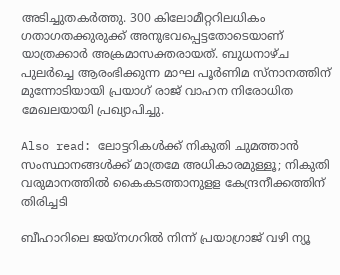അടിച്ചുതകര്‍ത്തു. 300 കിലോമീറ്ററിലധികം ഗതാഗതക്കുരുക്ക് അനുഭവപ്പെട്ടതോടെയാണ് യാത്രക്കാര്‍ അക്രമാസക്തരായത്. ബുധനാഴ്ച പുലര്‍ച്ചെ ആരംഭിക്കുന്ന മാഘ പൂര്‍ണിമ സ്‌നാനത്തിന് മുന്നോടിയായി പ്രയാഗ് രാജ് വാഹന നിരോധിത മേഖലയായി പ്രഖ്യാപിച്ചു.

Also read: ലോട്ടറികള്‍ക്ക് നികുതി ചുമത്താൻ സംസ്ഥാനങ്ങള്‍ക്ക് മാത്രമേ അധികാരമുള്ളൂ; നികുതി വരുമാനത്തിൽ കൈകടത്താനുളള കേന്ദ്രനീക്കത്തിന് തിരിച്ചടി

ബീഹാറിലെ ജയ്നഗറില്‍ നിന്ന് പ്രയാഗ്രാജ് വഴി ന്യൂ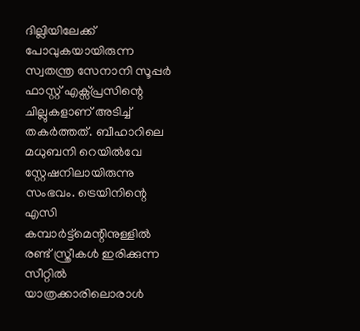ദില്ലിയിലേക്ക് പോവുകയായിരുന്ന സ്വതന്ത്ര സേനാനി സൂപ്പര്‍ ഫാസ്റ്റ് എക്സ്പ്രസിന്റെ ചില്ലുകളാണ് അടിച്ച് തകര്‍ത്തത്. ബീഹാറിലെ മധുബനി റെയില്‍വേ സ്റ്റേഷനിലായിരുന്നു സംഭവം. ട്രെയിനിന്റെ എസി കമ്പാര്‍ട്ട്മെന്റിനുള്ളില്‍ രണ്ട് സ്ത്രീകള്‍ ഇരിക്കുന്ന സീറ്റില്‍ യാത്രക്കാരിലൊരാള്‍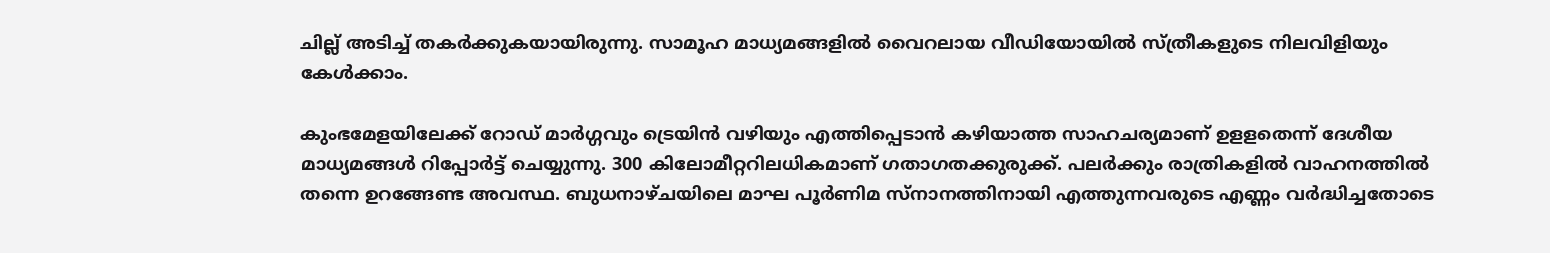ചില്ല് അടിച്ച് തകര്‍ക്കുകയായിരുന്നു. സാമൂഹ മാധ്യമങ്ങളില്‍ വൈറലായ വീഡിയോയില്‍ സ്ത്രീകളുടെ നിലവിളിയും കേള്‍ക്കാം.

കുംഭമേളയിലേക്ക് റോഡ് മാര്‍ഗ്ഗവും ട്രെയിന്‍ വഴിയും എത്തിപ്പെടാന്‍ കഴിയാത്ത സാഹചര്യമാണ് ഉളളതെന്ന് ദേശീയ മാധ്യമങ്ങള്‍ റിപ്പോര്‍ട്ട് ചെയ്യുന്നു. 300 കിലോമീറ്ററിലധികമാണ് ഗതാഗതക്കുരുക്ക്. പലര്‍ക്കും രാത്രികളില്‍ വാഹനത്തില്‍ തന്നെ ഉറങ്ങേണ്ട അവസ്ഥ. ബുധനാഴ്ചയിലെ മാഘ പൂര്‍ണിമ സ്നാനത്തിനായി എത്തുന്നവരുടെ എണ്ണം വര്‍ദ്ധിച്ചതോടെ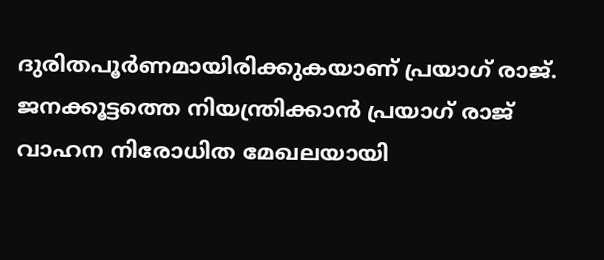ദുരിതപൂര്‍ണമായിരിക്കുകയാണ് പ്രയാഗ് രാജ്. ജനക്കൂട്ടത്തെ നിയന്ത്രിക്കാന്‍ പ്രയാഗ് രാജ് വാഹന നിരോധിത മേഖലയായി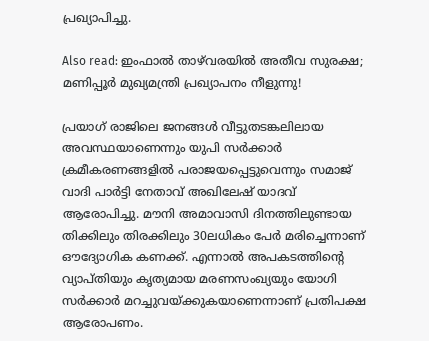പ്രഖ്യാപിച്ചു.

Also read: ഇംഫാല്‍ താഴ്‌വരയില്‍ അതീവ സുരക്ഷ; മണിപ്പൂര്‍ മുഖ്യമന്ത്രി പ്രഖ്യാപനം നീളുന്നു!

പ്രയാഗ് രാജിലെ ജനങ്ങള്‍ വീട്ടുതടങ്കലിലായ അവസ്ഥയാണെന്നും യുപി സര്‍ക്കാര്‍ ക്രമീകരണങ്ങളില്‍ പരാജയപ്പെട്ടുവെന്നും സമാജ് വാദി പാര്‍ട്ടി നേതാവ് അഖിലേഷ് യാദവ് ആരോപിച്ചു. മൗനി അമാവാസി ദിനത്തിലുണ്ടായ തിക്കിലും തിരക്കിലും 30ലധികം പേര്‍ മരിച്ചെന്നാണ് ഔദ്യോഗിക കണക്ക്. എന്നാല്‍ അപകടത്തിന്റെ വ്യാപ്തിയും കൃത്യമായ മരണസംഖ്യയും യോഗി സര്‍ക്കാര്‍ മറച്ചുവയ്ക്കുകയാണെന്നാണ് പ്രതിപക്ഷ ആരോപണം.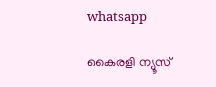whatsapp

കൈരളി ന്യൂസ്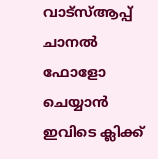വാട്‌സ്ആപ്പ് ചാനല്‍ ഫോളോ ചെയ്യാന്‍ ഇവിടെ ക്ലിക്ക്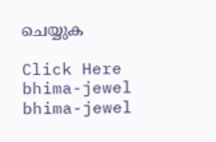ചെയ്യുക

Click Here
bhima-jewel
bhima-jewel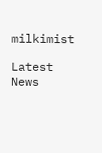milkimist

Latest News